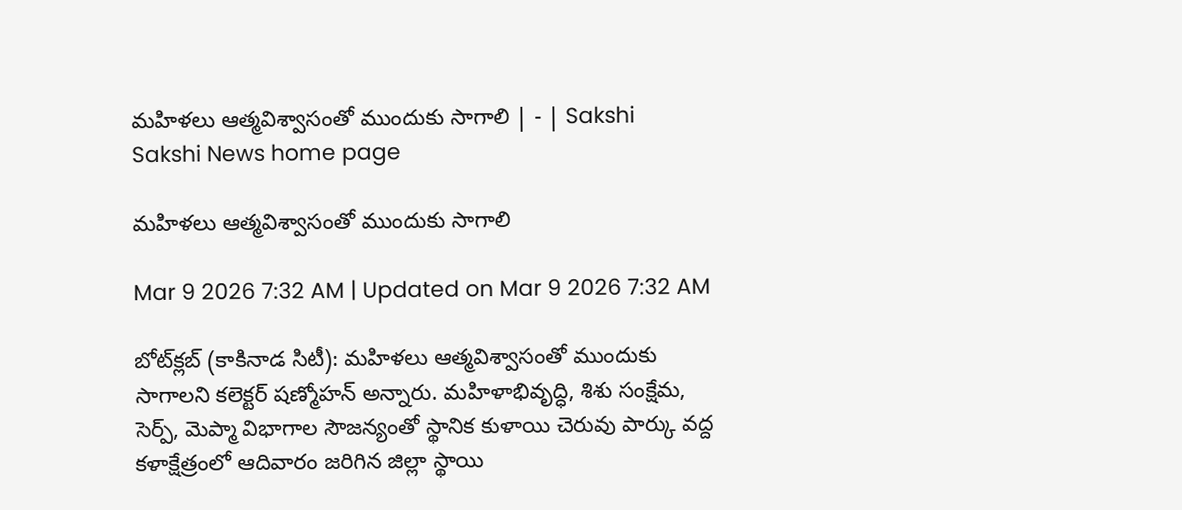మహిళలు ఆత్మవిశ్వాసంతో ముందుకు సాగాలి | - | Sakshi
Sakshi News home page

మహిళలు ఆత్మవిశ్వాసంతో ముందుకు సాగాలి

Mar 9 2026 7:32 AM | Updated on Mar 9 2026 7:32 AM

బోట్‌క్లబ్‌ (కాకినాడ సిటీ): మహిళలు ఆత్మవిశ్వాసంతో ముందుకు సాగాలని కలెక్టర్‌ షణ్మోహన్‌ అన్నారు. మహిళాభివృద్ధి, శిశు సంక్షేమ, సెర్ప్‌, మెప్మా విభాగాల సౌజన్యంతో స్థానిక కుళాయి చెరువు పార్కు వద్ద కళాక్షేత్రంలో ఆదివారం జరిగిన జిల్లా స్థాయి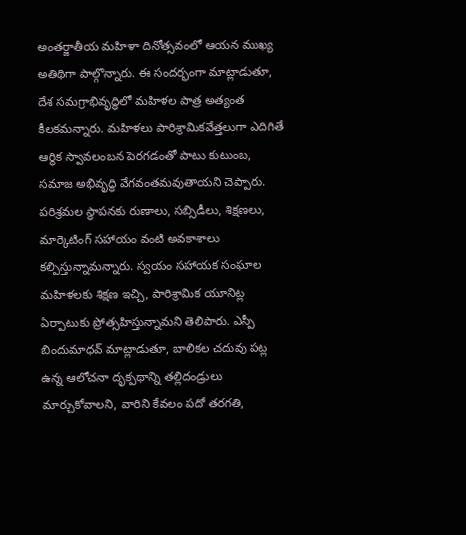అంతర్జాతీయ మహిళా దినోత్సవంలో ఆయన ముఖ్య అతిథిగా పాల్గొన్నారు. ఈ సందర్భంగా మాట్లాడుతూ, దేశ సమగ్రాభివృద్ధిలో మహిళల పాత్ర అత్యంత కీలకమన్నారు. మహిళలు పారిశ్రామికవేత్తలుగా ఎదిగితే ఆర్థిక స్వావలంబన పెరగడంతో పాటు కుటుంబ, సమాజ అభివృద్ధి వేగవంతమవుతాయని చెప్పారు. పరిశ్రమల స్థాపనకు రుణాలు, సబ్సిడీలు, శిక్షణలు, మార్కెటింగ్‌ సహాయం వంటి అవకాశాలు కల్పిస్తున్నామన్నారు. స్వయం సహాయక సంఘాల మహిళలకు శిక్షణ ఇచ్చి, పారిశ్రామిక యూనిట్ల ఏర్పాటుకు ప్రోత్సహిస్తున్నామని తెలిపారు. ఎస్పీ బిందుమాధవ్‌ మాట్లాడుతూ, బాలికల చదువు పట్ల ఉన్న ఆలోచనా దృక్పథాన్ని తల్లిదండ్రులు మార్చుకోవాలని, వారిని కేవలం పదో తరగతి,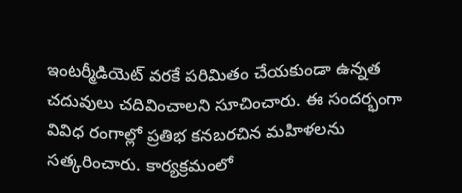ఇంటర్మీడియెట్‌ వరకే పరిమితం చేయకుండా ఉన్నత చదువులు చదివించాలని సూచించారు. ఈ సందర్భంగా వివిధ రంగాల్లో ప్రతిభ కనబరచిన మహిళలను సత్కరించారు. కార్యక్రమంలో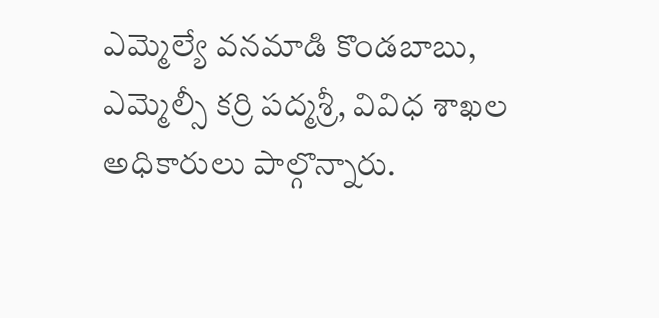ఎమ్మెల్యే వనమాడి కొండబాబు, ఎమ్మెల్సీ కర్రి పద్మశ్రీ, వివిధ శాఖల అధికారులు పాల్గొన్నారు.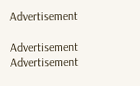Advertisement

Advertisement
Advertisement